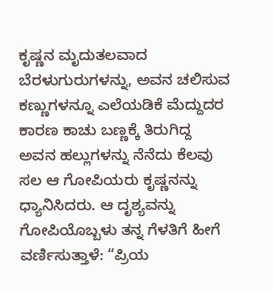ಕೃಷ್ಣನ ಮೃದುತಲವಾದ ಬೆರಳುಗುರುಗಳನ್ನು, ಅವನ ಚಲಿಸುವ ಕಣ್ಣುಗಳನ್ನೂ ಎಲೆಯಡಿಕೆ ಮೆದ್ದುದರ ಕಾರಣ ಕಾಚು ಬಣ್ಣಕ್ಕೆ ತಿರುಗಿದ್ದ ಅವನ ಹಲ್ಲುಗಳನ್ನು ನೆನೆದು ಕೆಲವು ಸಲ ಆ ಗೋಪಿಯರು ಕೃಷ್ಣನನ್ನು ಧ್ಯಾನಿಸಿದರು. ಆ ದೃಶ್ಯವನ್ನು ಗೋಪಿಯೊಬ್ಬಳು ತನ್ನ ಗೆಳತಿಗೆ ಹೀಗೆ ವರ್ಣಿಸುತ್ತಾಳೆ: “ಪ್ರಿಯ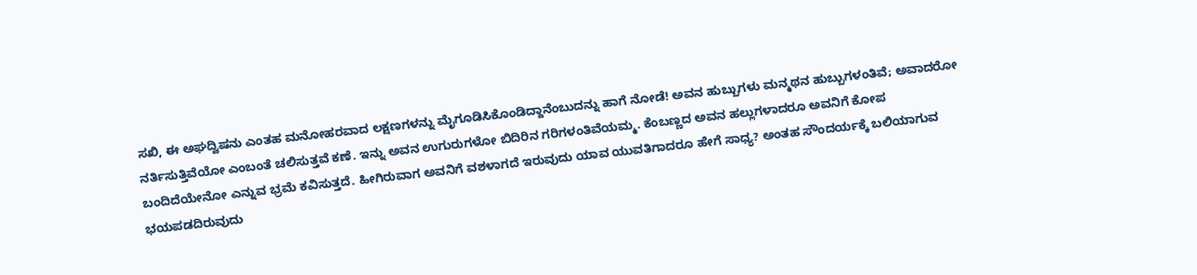ಸಖಿ, ಈ ಅಘದ್ವಿಷನು ಎಂತಹ ಮನೋಹರವಾದ ಲಕ್ಷಣಗಳನ್ನು ಮೈಗೂಡಿಸಿಕೊಂಡಿದ್ದಾನೆಂಬುದನ್ನು ಹಾಗೆ ನೋಡೆ! ಅವನ ಹುಬ್ಬುಗಳು ಮನ್ಮಥನ ಹುಬ್ಬುಗಳಂತಿವೆ; ಅವಾದರೋ ನರ್ತಿಸುತ್ತಿವೆಯೋ ಎಂಬಂತೆ ಚಲಿಸುತ್ತವೆ ಕಣೆ. ಇನ್ನು ಅವನ ಉಗುರುಗಳೋ ಬಿದಿರಿನ ಗರಿಗಳಂತಿವೆಯಮ್ಮ. ಕೆಂಬಣ್ಣದ ಅವನ ಹಲ್ಲುಗಳಾದರೂ ಅವನಿಗೆ ಕೋಪ ಬಂದಿದೆಯೇನೋ ಎನ್ನುವ ಭ್ರಮೆ ಕವಿಸುತ್ತದೆ. ಹೀಗಿರುವಾಗ ಅವನಿಗೆ ವಶಳಾಗದೆ ಇರುವುದು ಯಾವ ಯುವತಿಗಾದರೂ ಹೇಗೆ ಸಾಧ್ಯ? ಅಂತಹ ಸೌಂದರ್ಯಕ್ಕೆ ಬಲಿಯಾಗುವ ಭಯಪಡದಿರುವುದು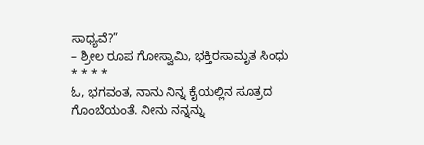ಸಾಧ್ಯವೆ?”
– ಶ್ರೀಲ ರೂಪ ಗೋಸ್ವಾಮಿ, ಭಕ್ತಿರಸಾಮೃತ ಸಿಂಧು
* * * *
ಓ, ಭಗವಂತ, ನಾನು ನಿನ್ನ ಕೈಯಲ್ಲಿನ ಸೂತ್ರದ ಗೊಂಬೆಯಂತೆ. ನೀನು ನನ್ನನ್ನು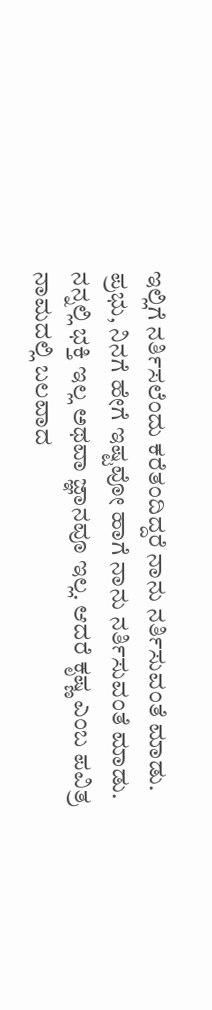ಇಲ್ಲಿಗೆ ನರ್ತಿಸಲೆಂದು ಕರೆತಂದಿದ್ದರೆ ನಾನು ನರ್ತಿಸುವಂತೆ ಮಾಡು. ಪ್ರಭು, ನಿನಗೆ ಹೇಗೆ ಇಷ್ಟವೋ ಹಾಗೆ ನಾನು ನರ್ತಿಸುವಂತೆ ಮಾಡು. ನನ್ನಲ್ಲಿ ಭಕ್ತಿ ಇಲ್ಲ ಅಥವಾ ಜ್ಞಾನವೂ ಇಲ್ಲ. ಆದರೆ ಕೃಷ್ಣ ಎಂಬ ಪವಿತ್ರ ನಾಮದಲ್ಲಿ ಬಲವಾದ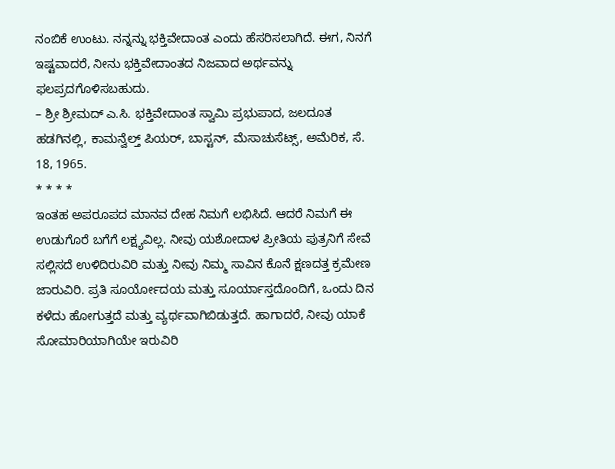ನಂಬಿಕೆ ಉಂಟು. ನನ್ನನ್ನು ಭಕ್ತಿವೇದಾಂತ ಎಂದು ಹೆಸರಿಸಲಾಗಿದೆ. ಈಗ, ನಿನಗೆ ಇಷ್ಟವಾದರೆ, ನೀನು ಭಕ್ತಿವೇದಾಂತದ ನಿಜವಾದ ಅರ್ಥವನ್ನು ಫಲಪ್ರದಗೊಳಿಸಬಹುದು.
– ಶ್ರೀ ಶ್ರೀಮದ್ ಎ.ಸಿ. ಭಕ್ತಿವೇದಾಂತ ಸ್ವಾಮಿ ಪ್ರಭುಪಾದ, ಜಲದೂತ ಹಡಗಿನಲ್ಲಿ, ಕಾಮನ್ವೆಲ್ತ್ ಪಿಯರ್, ಬಾಸ್ಟನ್, ಮೆಸಾಚುಸೆಟ್ಸ್, ಅಮೆರಿಕ, ಸೆ. 18, 1965.
* * * *
ಇಂತಹ ಅಪರೂಪದ ಮಾನವ ದೇಹ ನಿಮಗೆ ಲಭಿಸಿದೆ. ಆದರೆ ನಿಮಗೆ ಈ ಉಡುಗೊರೆ ಬಗೆಗೆ ಲಕ್ಷ್ಯವಿಲ್ಲ. ನೀವು ಯಶೋದಾಳ ಪ್ರೀತಿಯ ಪುತ್ರನಿಗೆ ಸೇವೆ ಸಲ್ಲಿಸದೆ ಉಳಿದಿರುವಿರಿ ಮತ್ತು ನೀವು ನಿಮ್ಮ ಸಾವಿನ ಕೊನೆ ಕ್ಷಣದತ್ತ ಕ್ರಮೇಣ ಜಾರುವಿರಿ. ಪ್ರತಿ ಸೂರ್ಯೋದಯ ಮತ್ತು ಸೂರ್ಯಾಸ್ತದೊಂದಿಗೆ, ಒಂದು ದಿನ ಕಳೆದು ಹೋಗುತ್ತದೆ ಮತ್ತು ವ್ಯರ್ಥವಾಗಿಬಿಡುತ್ತದೆ. ಹಾಗಾದರೆ, ನೀವು ಯಾಕೆ ಸೋಮಾರಿಯಾಗಿಯೇ ಇರುವಿರಿ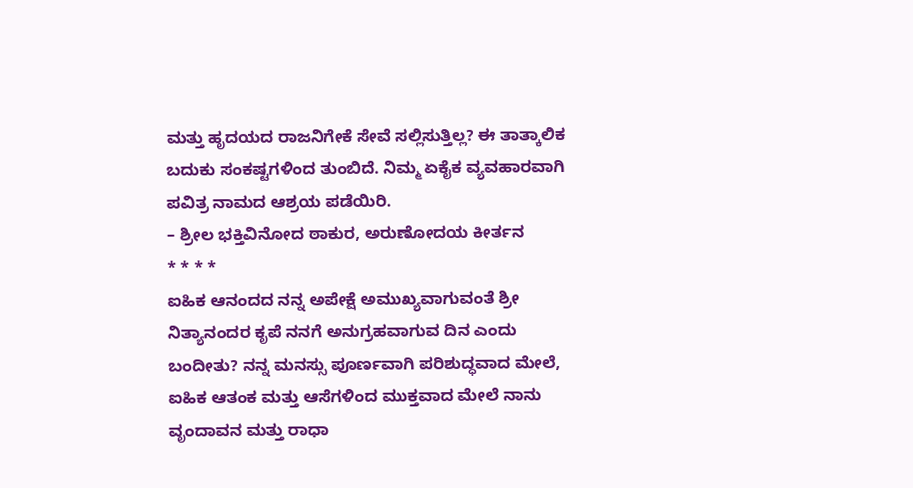ಮತ್ತು ಹೃದಯದ ರಾಜನಿಗೇಕೆ ಸೇವೆ ಸಲ್ಲಿಸುತ್ತಿಲ್ಲ? ಈ ತಾತ್ಕಾಲಿಕ ಬದುಕು ಸಂಕಷ್ಟಗಳಿಂದ ತುಂಬಿದೆ. ನಿಮ್ಮ ಏಕೈಕ ವ್ಯವಹಾರವಾಗಿ ಪವಿತ್ರ ನಾಮದ ಆಶ್ರಯ ಪಡೆಯಿರಿ.
– ಶ್ರೀಲ ಭಕ್ತಿವಿನೋದ ಠಾಕುರ, ಅರುಣೋದಯ ಕೀರ್ತನ
* * * *
ಐಹಿಕ ಆನಂದದ ನನ್ನ ಅಪೇಕ್ಷೆ ಅಮುಖ್ಯವಾಗುವಂತೆ ಶ್ರೀ ನಿತ್ಯಾನಂದರ ಕೃಪೆ ನನಗೆ ಅನುಗ್ರಹವಾಗುವ ದಿನ ಎಂದು ಬಂದೀತು? ನನ್ನ ಮನಸ್ಸು ಪೂರ್ಣವಾಗಿ ಪರಿಶುದ್ಧವಾದ ಮೇಲೆ, ಐಹಿಕ ಆತಂಕ ಮತ್ತು ಆಸೆಗಳಿಂದ ಮುಕ್ತವಾದ ಮೇಲೆ ನಾನು ವೃಂದಾವನ ಮತ್ತು ರಾಧಾ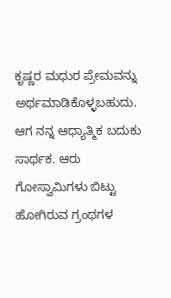ಕೃಷ್ಣರ ಮಧುರ ಪ್ರೇಮವನ್ನು ಅರ್ಥಮಾಡಿಕೊಳ್ಳಬಹುದು. ಆಗ ನನ್ನ ಆಧ್ಯಾತ್ಮಿಕ ಬದುಕು ಸಾರ್ಥಕ. ಆರು ಗೋಸ್ವಾಮಿಗಳು ಬಿಟ್ಟು ಹೋಗಿರುವ ಗ್ರಂಥಗಳ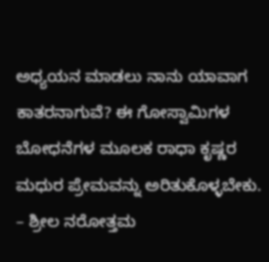ಅಧ್ಯಯನ ಮಾಡಲು ನಾನು ಯಾವಾಗ ಕಾತರನಾಗುವೆ? ಈ ಗೋಸ್ವಾಮಿಗಳ ಬೋಧನೆಗಳ ಮೂಲಕ ರಾಧಾ ಕೃಷ್ಣರ ಮಧುರ ಪ್ರೇಮವನ್ನು ಅರಿತುಕೊಳ್ಳಬೇಕು.
– ಶ್ರೀಲ ನರೋತ್ತಮ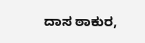ದಾಸ ಠಾಕುರ,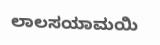ಲಾಲಸಯಾಮಯಿ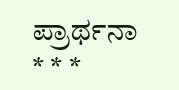ಪ್ರಾರ್ಥನಾ
* * *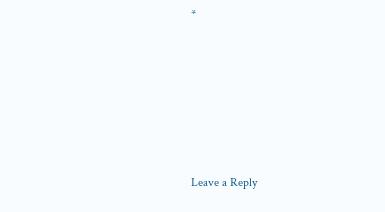*






Leave a Reply